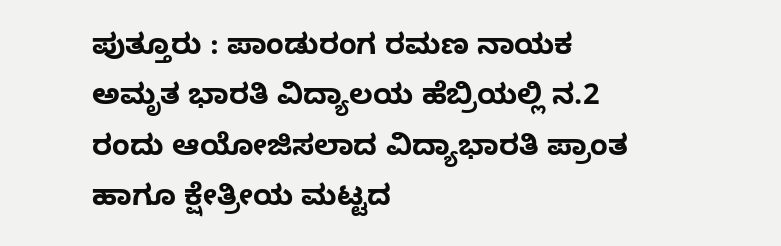ಪುತ್ತೂರು : ಪಾಂಡುರಂಗ ರಮಣ ನಾಯಕ ಅಮೃತ ಭಾರತಿ ವಿದ್ಯಾಲಯ ಹೆಬ್ರಿಯಲ್ಲಿ ನ.2 ರಂದು ಆಯೋಜಿಸಲಾದ ವಿದ್ಯಾಭಾರತಿ ಪ್ರಾಂತ ಹಾಗೂ ಕ್ಷೇತ್ರೀಯ ಮಟ್ಟದ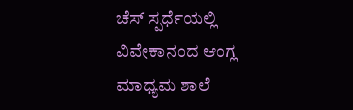ಚೆಸ್ ಸ್ಪರ್ಧೆಯಲ್ಲಿ ವಿವೇಕಾನಂದ ಆಂಗ್ಲ ಮಾಧ್ಯಮ ಶಾಲೆ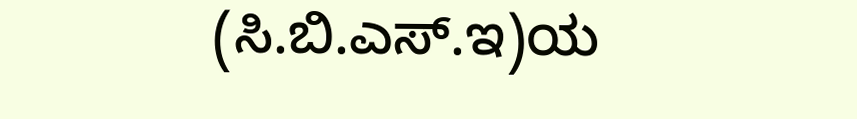(ಸಿ.ಬಿ.ಎಸ್.ಇ)ಯ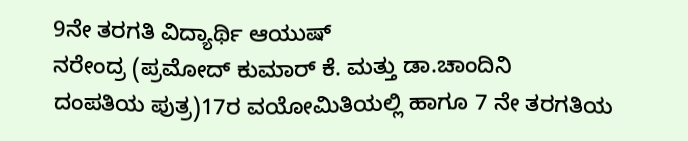9ನೇ ತರಗತಿ ವಿದ್ಯಾರ್ಥಿ ಆಯುಷ್
ನರೇಂದ್ರ (ಪ್ರಮೋದ್ ಕುಮಾರ್ ಕೆ. ಮತ್ತು ಡಾ.ಚಾಂದಿನಿ
ದಂಪತಿಯ ಪುತ್ರ)17ರ ವಯೋಮಿತಿಯಲ್ಲಿ ಹಾಗೂ 7 ನೇ ತರಗತಿಯ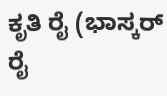ಕೃತಿ ರೈ (ಭಾಸ್ಕರ್ ರೈ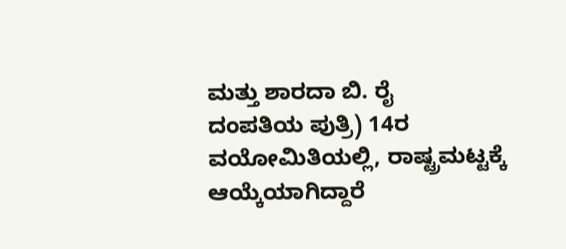ಮತ್ತು ಶಾರದಾ ಬಿ. ರೈ
ದಂಪತಿಯ ಪುತ್ರಿ) 14ರ ವಯೋಮಿತಿಯಲ್ಲಿ, ರಾಷ್ಟ್ರಮಟ್ಟಕ್ಕೆ
ಆಯ್ಕೆಯಾಗಿದ್ದಾರೆ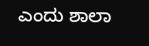ಎಂದು ಶಾಲಾ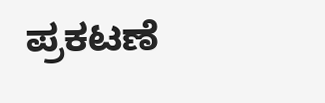ಪ್ರಕಟಣೆ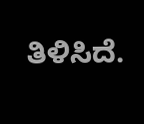ತಿಳಿಸಿದೆ.